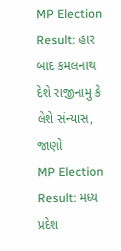MP Election Result: હાર બાદ કમલનાથ દેશે રાજીનામુ કે લેશે સંન્યાસ, જાણો
MP Election Result: મધ્ય પ્રદેશ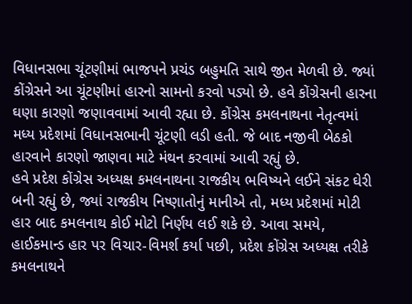વિધાનસભા ચૂંટણીમાં ભાજપને પ્રચંડ બહુમતિ સાથે જીત મેળવી છે. જ્યાં કોંગ્રેસને આ ચૂંટણીમાં હારનો સામનો કરવો પડ્યો છે. હવે કોંગ્રેસની હારના ઘણા કારણો જણાવવામાં આવી રહ્યા છે. કોંગ્રેસ કમલનાથના નેતૃત્વમાં મધ્ય પ્રદેશમાં વિધાનસભાની ચૂંટણી લડી હતી. જે બાદ નજીવી બેઠકો હારવાને કારણો જાણવા માટે મંથન કરવામાં આવી રહ્યું છે.
હવે પ્રદેશ કોંગ્રેસ અધ્યક્ષ કમલનાથના રાજકીય ભવિષ્યને લઈને સંકટ ઘેરી બની રહ્યું છે, જ્યાં રાજકીય નિષ્ણાતોનું માનીએ તો, મધ્ય પ્રદેશમાં મોટી હાર બાદ કમલનાથ કોઈ મોટો નિર્ણય લઈ શકે છે. આવા સમયે, હાઈકમાન્ડ હાર પર વિચાર-વિમર્શ કર્યા પછી, પ્રદેશ કોંગ્રેસ અધ્યક્ષ તરીકે કમલનાથને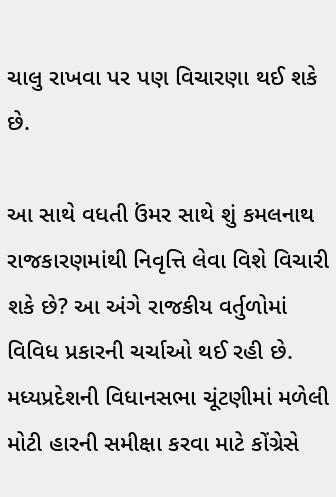ચાલુ રાખવા પર પણ વિચારણા થઈ શકે છે.

આ સાથે વધતી ઉંમર સાથે શું કમલનાથ રાજકારણમાંથી નિવૃત્તિ લેવા વિશે વિચારી શકે છે? આ અંગે રાજકીય વર્તુળોમાં વિવિધ પ્રકારની ચર્ચાઓ થઈ રહી છે.
મધ્યપ્રદેશની વિધાનસભા ચૂંટણીમાં મળેલી મોટી હારની સમીક્ષા કરવા માટે કોંગ્રેસે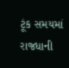ટૂંક સમયમાં રાજધાની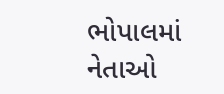ભોપાલમાં નેતાઓ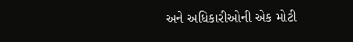અને અધિકારીઓની એક મોટી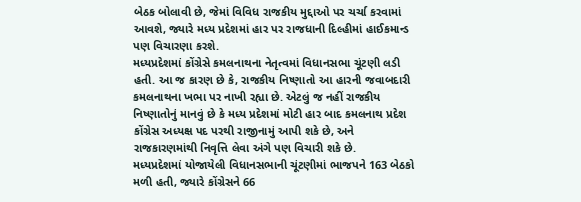બેઠક બોલાવી છે, જેમાં વિવિધ રાજકીય મુદ્દાઓ પર ચર્ચા કરવામાં આવશે, જ્યારે મધ્ય પ્રદેશમાં હાર પર રાજધાની દિલ્હીમાં હાઈકમાન્ડ પણ વિચારણા કરશે.
મધ્યપ્રદેશમાં કોંગ્રેસે કમલનાથના નેતૃત્વમાં વિધાનસભા ચૂંટણી લડી હતી. આ જ કારણ છે કે, રાજકીય નિષ્ણાતો આ હારની જવાબદારી કમલનાથના ખભા પર નાખી રહ્યા છે. એટલું જ નહીં રાજકીય નિષ્ણાતોનું માનવું છે કે મધ્ય પ્રદેશમાં મોટી હાર બાદ કમલનાથ પ્રદેશ કોંગ્રેસ અધ્યક્ષ પદ પરથી રાજીનામું આપી શકે છે, અને રાજકારણમાંથી નિવૃત્તિ લેવા અંગે પણ વિચારી શકે છે.
મધ્યપ્રદેશમાં યોજાયેલી વિધાનસભાની ચૂંટણીમાં ભાજપને 163 બેઠકો મળી હતી, જ્યારે કોંગ્રેસને 66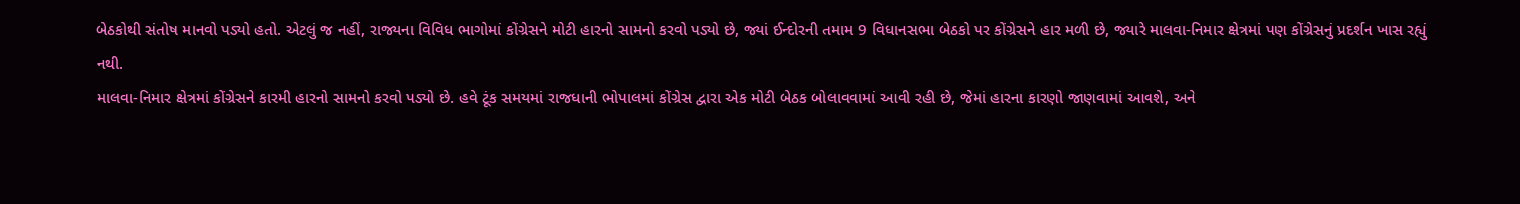બેઠકોથી સંતોષ માનવો પડ્યો હતો. એટલું જ નહીં, રાજ્યના વિવિધ ભાગોમાં કોંગ્રેસને મોટી હારનો સામનો કરવો પડ્યો છે, જ્યાં ઈન્દોરની તમામ 9 વિધાનસભા બેઠકો પર કોંગ્રેસને હાર મળી છે, જ્યારે માલવા-નિમાર ક્ષેત્રમાં પણ કોંગ્રેસનું પ્રદર્શન ખાસ રહ્યું નથી.
માલવા-નિમાર ક્ષેત્રમાં કોંગ્રેસને કારમી હારનો સામનો કરવો પડ્યો છે. હવે ટૂંક સમયમાં રાજધાની ભોપાલમાં કોંગ્રેસ દ્વારા એક મોટી બેઠક બોલાવવામાં આવી રહી છે, જેમાં હારના કારણો જાણવામાં આવશે, અને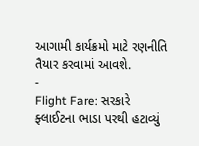આગામી કાર્યક્રમો માટે રણનીતિ તૈયાર કરવામાં આવશે.
-
Flight Fare: સરકારે ફ્લાઈટના ભાડા પરથી હટાવ્યું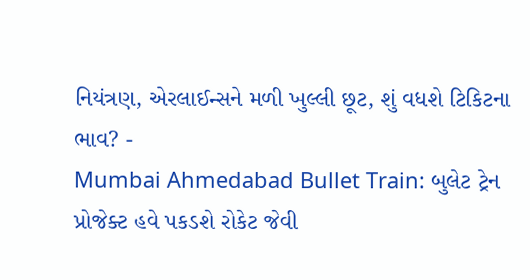નિયંત્રણ, એરલાઈન્સને મળી ખુલ્લી છૂટ, શું વધશે ટિકિટના ભાવ? -
Mumbai Ahmedabad Bullet Train: બુલેટ ટ્રેન પ્રોજેક્ટ હવે પકડશે રોકેટ જેવી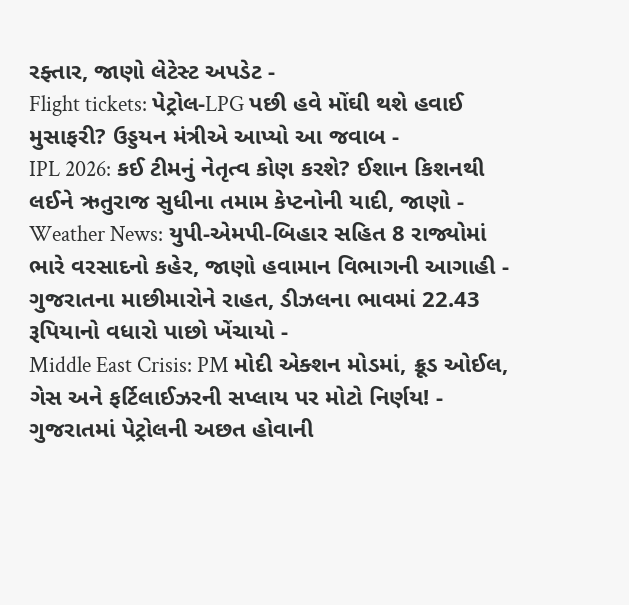રફ્તાર, જાણો લેટેસ્ટ અપડેટ -
Flight tickets: પેટ્રોલ-LPG પછી હવે મોંઘી થશે હવાઈ મુસાફરી? ઉડ્ડયન મંત્રીએ આપ્યો આ જવાબ -
IPL 2026: કઈ ટીમનું નેતૃત્વ કોણ કરશે? ઈશાન કિશનથી લઈને ઋતુરાજ સુધીના તમામ કેપ્ટનોની યાદી, જાણો -
Weather News: યુપી-એમપી-બિહાર સહિત 8 રાજ્યોમાં ભારે વરસાદનો કહેર, જાણો હવામાન વિભાગની આગાહી -
ગુજરાતના માછીમારોને રાહત, ડીઝલના ભાવમાં 22.43 રૂપિયાનો વધારો પાછો ખેંચાયો -
Middle East Crisis: PM મોદી એક્શન મોડમાં, ક્રૂડ ઓઈલ, ગેસ અને ફર્ટિલાઈઝરની સપ્લાય પર મોટો નિર્ણય! -
ગુજરાતમાં પેટ્રોલની અછત હોવાની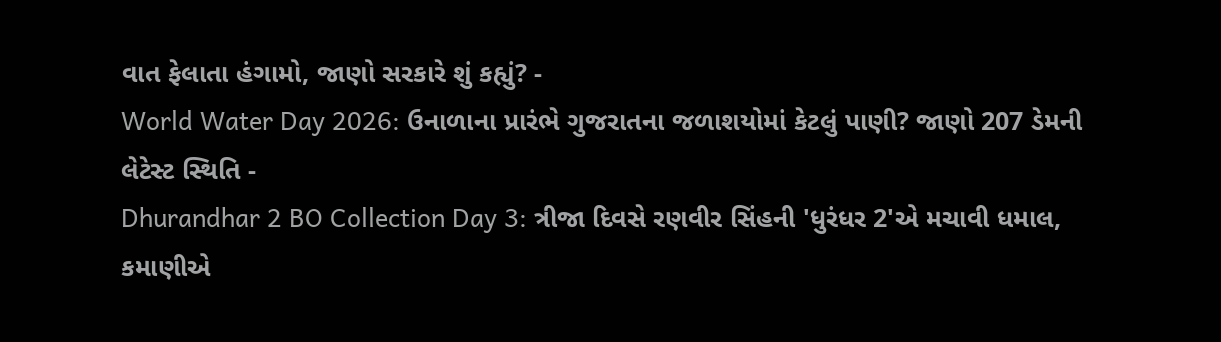વાત ફેલાતા હંગામો, જાણો સરકારે શું કહ્યું? -
World Water Day 2026: ઉનાળાના પ્રારંભે ગુજરાતના જળાશયોમાં કેટલું પાણી? જાણો 207 ડેમની લેટેસ્ટ સ્થિતિ -
Dhurandhar 2 BO Collection Day 3: ત્રીજા દિવસે રણવીર સિંહની 'ધુરંધર 2'એ મચાવી ધમાલ, કમાણીએ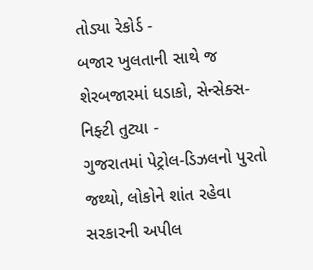તોડ્યા રેકોર્ડ -
બજાર ખુલતાની સાથે જ શેરબજારમાં ધડાકો, સેન્સેક્સ-નિફ્ટી તુટ્યા -
ગુજરાતમાં પેટ્રોલ-ડિઝલનો પુરતો જથ્થો, લોકોને શાંત રહેવા સરકારની અપીલ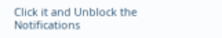Click it and Unblock the Notifications